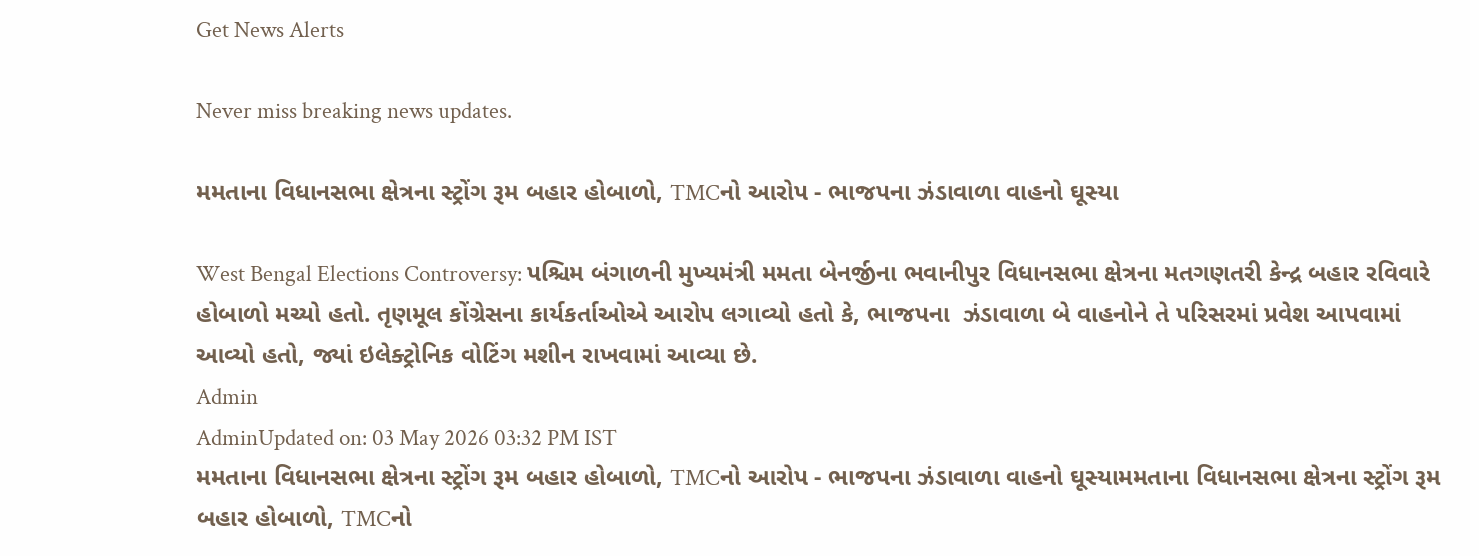Get News Alerts

Never miss breaking news updates.

મમતાના વિધાનસભા ક્ષેત્રના સ્ટ્રોંગ રૂમ બહાર હોબાળો, TMCનો આરોપ - ભાજપના ઝંડાવાળા વાહનો ઘૂસ્યા

West Bengal Elections Controversy: પશ્ચિમ બંગાળની મુખ્યમંત્રી મમતા બેનર્જીના ભવાનીપુર વિધાનસભા ક્ષેત્રના મતગણતરી કેન્દ્ર બહાર રવિવારે હોબાળો મચ્યો હતો. તૃણમૂલ કોંગ્રેસના કાર્યકર્તાઓએ આરોપ લગાવ્યો હતો કે, ભાજપના  ઝંડાવાળા બે વાહનોને તે પરિસરમાં પ્રવેશ આપવામાં આવ્યો હતો, જ્યાં ઇલેક્ટ્રોનિક વોટિંગ મશીન રાખવામાં આવ્યા છે.
Admin
AdminUpdated on: 03 May 2026 03:32 PM IST
મમતાના વિધાનસભા ક્ષેત્રના સ્ટ્રોંગ રૂમ બહાર હોબાળો, TMCનો આરોપ - ભાજપના ઝંડાવાળા વાહનો ઘૂસ્યામમતાના વિધાનસભા ક્ષેત્રના સ્ટ્રોંગ રૂમ બહાર હોબાળો, TMCનો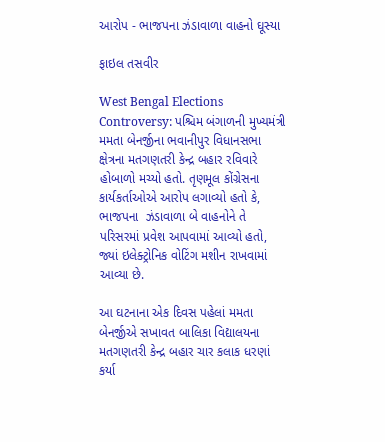આરોપ - ભાજપના ઝંડાવાળા વાહનો ઘૂસ્યા

ફાઇલ તસવીર

West Bengal Elections Controversy: પશ્ચિમ બંગાળની મુખ્યમંત્રી મમતા બેનર્જીના ભવાનીપુર વિધાનસભા ક્ષેત્રના મતગણતરી કેન્દ્ર બહાર રવિવારે હોબાળો મચ્યો હતો. તૃણમૂલ કોંગ્રેસના કાર્યકર્તાઓએ આરોપ લગાવ્યો હતો કે, ભાજપના  ઝંડાવાળા બે વાહનોને તે પરિસરમાં પ્રવેશ આપવામાં આવ્યો હતો, જ્યાં ઇલેક્ટ્રોનિક વોટિંગ મશીન રાખવામાં આવ્યા છે.

આ ઘટનાના એક દિવસ પહેલાં મમતા બેનર્જીએ સખાવત બાલિકા વિદ્યાલયના મતગણતરી કેન્દ્ર બહાર ચાર કલાક ધરણાં કર્યા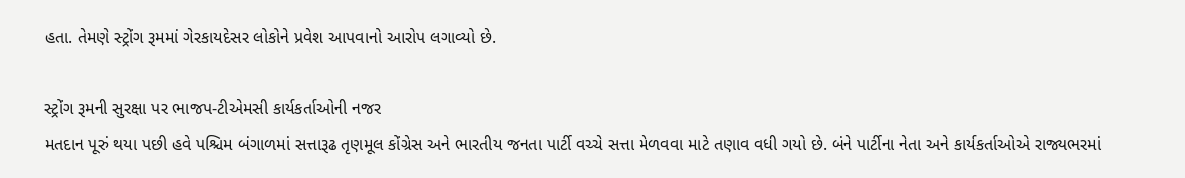હતા. તેમણે સ્ટ્રોંગ રૂમમાં ગેરકાયદેસર લોકોને પ્રવેશ આપવાનો આરોપ લગાવ્યો છે.

સ્ટ્રોંગ રૂમની સુરક્ષા પર ભાજપ-ટીએમસી કાર્યકર્તાઓની નજર
મતદાન પૂરું થયા પછી હવે પશ્ચિમ બંગાળમાં સત્તારૂઢ તૃણમૂલ કોંગ્રેસ અને ભારતીય જનતા પાર્ટી વચ્ચે સત્તા મેળવવા માટે તણાવ વધી ગયો છે. બંને પાર્ટીના નેતા અને કાર્યકર્તાઓએ રાજ્યભરમાં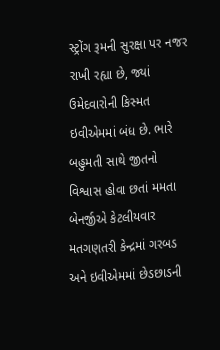સ્ટ્રોંગ રૂમની સુરક્ષા પર નજર રાખી રહ્યા છે, જ્યાં ઉમેદવારોની કિસ્મત ઇવીએમમાં બંધ છે. ભારે બહુમતી સાથે જીતનો વિશ્વાસ હોવા છતાં મમતા બેનર્જીએ કેટલીયવાર મતગણતરી કેન્દ્રમાં ગરબડ અને ઇવીએમમાં છેડછાડની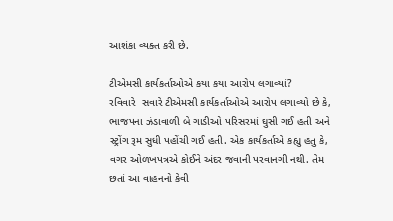આશંકા વ્યક્ત કરી છે.

ટીએમસી કાર્યકર્તાઓએ કયા કયા આરોપ લગાવ્યાં?
રવિવારે  સવારે ટીએમસી કાર્યકર્તાઓએ આરોપ લગાવ્યો છે કે, ભાજપના ઝંડાવાળી બે ગાડીઓ પરિસરમાં ઘુસી ગઈ હતી અને સ્ટ્રોંગ રૂમ સુધી પહોંચી ગઈ હતી. એક કાર્યકર્તાએ કહ્યુ હતુ કે, વગર ઓળખપત્રએ કોઈને અંદર જવાની પરવાનગી નથી. તેમ છતાં આ વાહનનો કેવી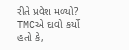રીતે પ્રવેશ મળ્યો? TMCએ દાવો કર્યો હતો કે,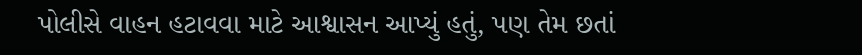પોલીસે વાહન હટાવવા માટે આશ્વાસન આપ્યું હતું, પણ તેમ છતાં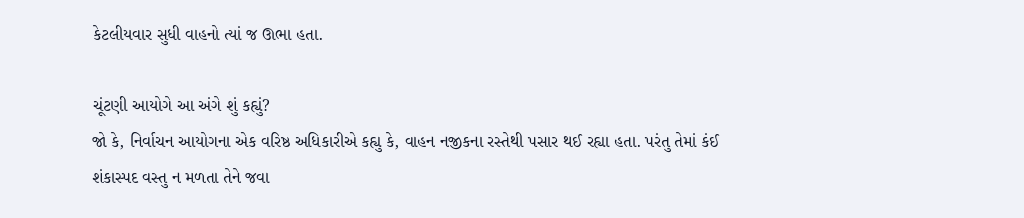કેટલીયવાર સુધી વાહનો ત્યાં જ ઊભા હતા.

ચૂંટણી આયોગે આ અંગે શું કહ્યું?
જો કે, નિર્વાચન આયોગના એક વરિષ્ઠ અધિકારીએ કહ્યુ કે, વાહન નજીકના રસ્તેથી પસાર થઈ રહ્યા હતા. પરંતુ તેમાં કંઈ શંકાસ્પદ વસ્તુ ન મળતા તેને જવા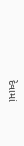દેવામાં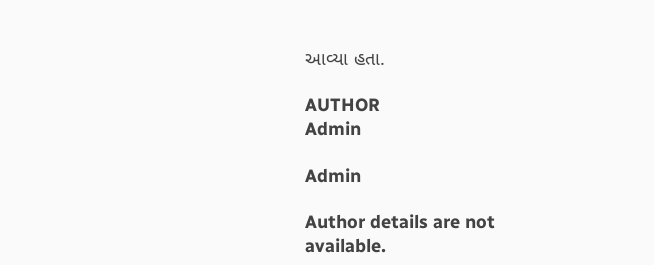આવ્યા હતા.

AUTHOR
Admin

Admin

Author details are not available.